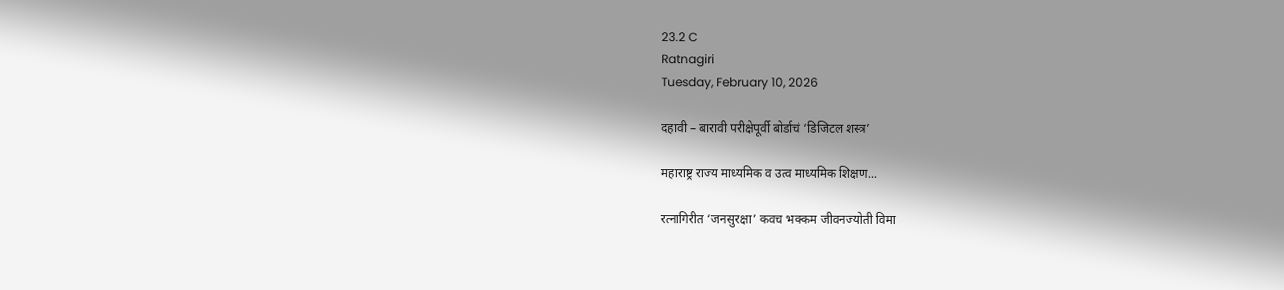23.2 C
Ratnagiri
Tuesday, February 10, 2026

दहावी – बारावी परीक्षेपूर्वी बोर्डाचं ‘डिजिटल शस्त्र’

महाराष्ट्र राज्य माध्यमिक व उत्व माध्यमिक शिक्षण...

रत्नागिरीत ‘जनसुरक्षा’ कवच भक्कम जीवनज्योती विमा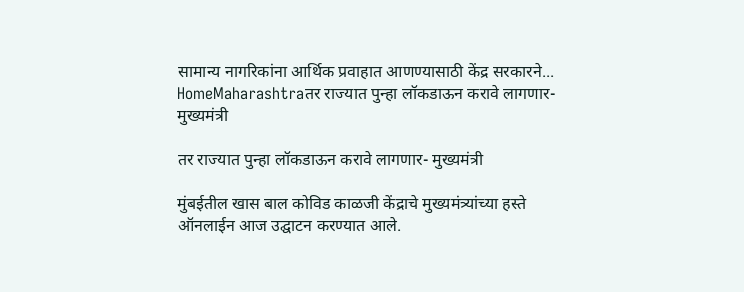सामान्य नागरिकांना आर्थिक प्रवाहात आणण्यासाठी केंद्र सरकारने...
HomeMaharashtraतर राज्यात पुन्हा लॉकडाऊन करावे लागणार- मुख्यमंत्री

तर राज्यात पुन्हा लॉकडाऊन करावे लागणार- मुख्यमंत्री

मुंबईतील खास बाल कोविड काळजी केंद्राचे मुख्यमंत्र्यांच्या हस्ते ऑनलाईन आज उद्घाटन करण्यात आले.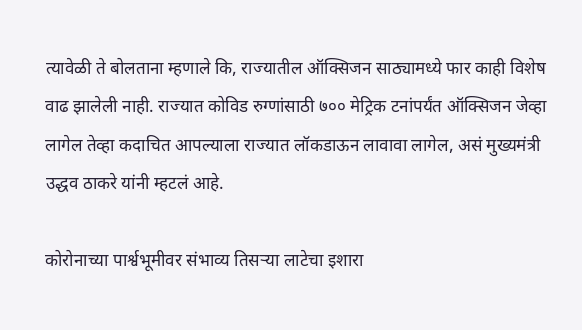त्यावेळी ते बोलताना म्हणाले कि, राज्यातील ऑक्सिजन साठ्यामध्ये फार काही विशेष वाढ झालेली नाही. राज्यात कोविड रुग्णांसाठी ७०० मेट्रिक टनांपर्यंत ऑक्सिजन जेव्हा लागेल तेव्हा कदाचित आपल्याला राज्यात लॉकडाऊन लावावा लागेल, असं मुख्यमंत्री उद्धव ठाकरे यांनी म्हटलं आहे.

कोरोनाच्या पार्श्वभूमीवर संभाव्य तिसऱ्या लाटेचा इशारा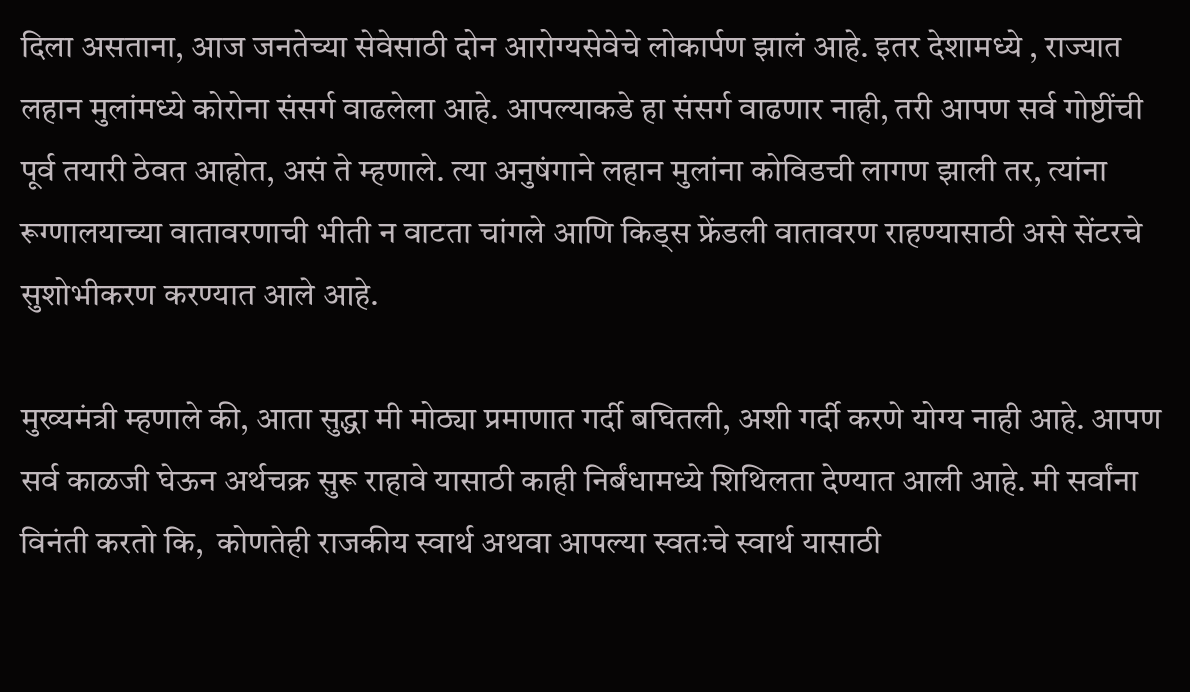दिला असताना, आज जनतेच्या सेवेसाठी दोन आरोग्यसेवेचे लोकार्पण झालं आहे. इतर देशामध्ये , राज्यात लहान मुलांमध्ये कोरोना संसर्ग वाढलेला आहे. आपल्याकडे हा संसर्ग वाढणार नाही, तरी आपण सर्व गोष्टींची पूर्व तयारी ठेवत आहोत, असं ते म्हणाले. त्या अनुषंगाने लहान मुलांना कोविडची लागण झाली तर, त्यांना रूग्णालयाच्या वातावरणाची भीती न वाटता चांगले आणि किड्स फ्रेंडली वातावरण राहण्यासाठी असे सेंटरचे सुशोभीकरण करण्यात आले आहे.

मुख्यमंत्री म्हणाले की, आता सुद्धा मी मोठ्या प्रमाणात गर्दी बघितली, अशी गर्दी करणे योग्य नाही आहे. आपण सर्व काळजी घेऊन अर्थचक्र सुरू राहावे यासाठी काही निर्बंधामध्ये शिथिलता देण्यात आली आहे. मी सर्वांना विनंती करतो कि,  कोणतेही राजकीय स्वार्थ अथवा आपल्या स्वतःचे स्वार्थ यासाठी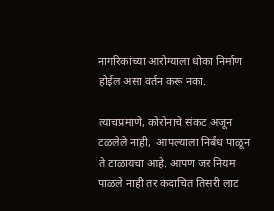नागरिकांच्या आरोग्याला धोका निर्माण होईल असा वर्तन करू नका.

त्याचप्रमाणे, कोरोनाचे संकट अजून टळलेले नाही,  आपल्याला निर्बंध पाळून ते टाळायचा आहे. आपण जर नियम पाळले नाही तर कदाचित तिसरी लाट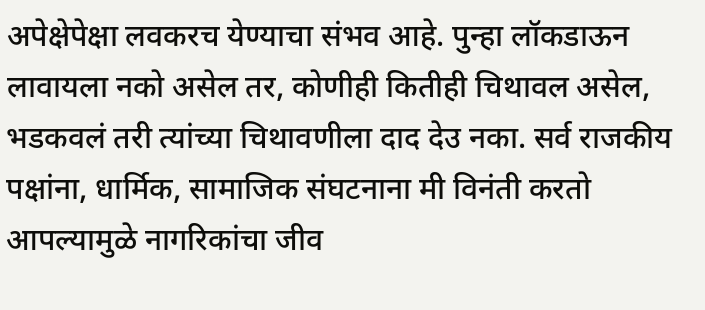अपेक्षेपेक्षा लवकरच येण्याचा संभव आहे. पुन्हा लॉकडाऊन लावायला नको असेल तर, कोणीही कितीही चिथावल असेल, भडकवलं तरी त्यांच्या चिथावणीला दाद देउ नका. सर्व राजकीय पक्षांना, धार्मिक, सामाजिक संघटनाना मी विनंती करतो आपल्यामुळे नागरिकांचा जीव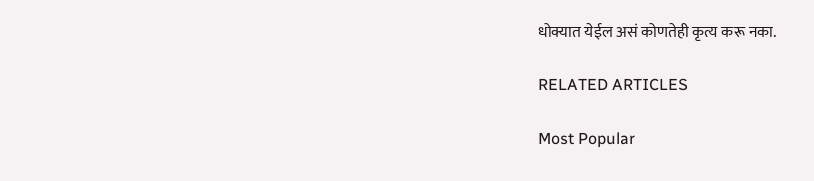धोक्यात येईल असं कोणतेही कृत्य करू नका.

RELATED ARTICLES

Most Popular